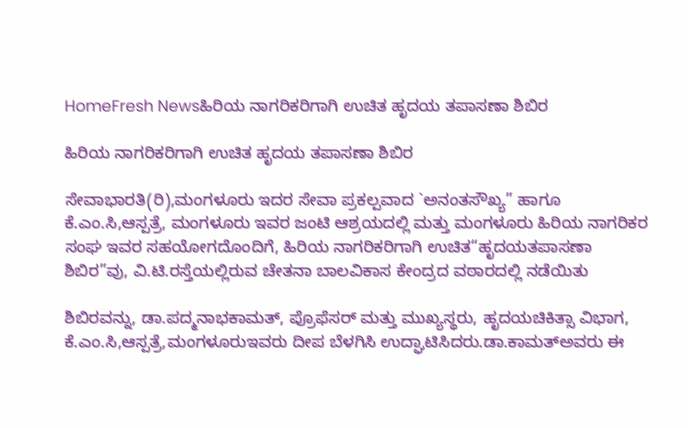HomeFresh Newsಹಿರಿಯ ನಾಗರಿಕರಿಗಾಗಿ ಉಚಿತ ಹೃದಯ ತಪಾಸಣಾ ಶಿಬಿರ

ಹಿರಿಯ ನಾಗರಿಕರಿಗಾಗಿ ಉಚಿತ ಹೃದಯ ತಪಾಸಣಾ ಶಿಬಿರ

ಸೇವಾಭಾರತಿ(ರಿ),ಮಂಗಳೂರು ಇದರ ಸೇವಾ ಪ್ರಕಲ್ಪವಾದ `ಅನಂತಸೌಖ್ಯ” ಹಾಗೂ ಕೆ.ಎಂ.ಸಿ,ಆಸ್ಪತ್ರೆ, ಮಂಗಳೂರು ಇವರ ಜಂಟಿ ಆಶ್ರಯದಲ್ಲಿ ಮತ್ತು ಮಂಗಳೂರು ಹಿರಿಯ ನಾಗರಿಕರ ಸಂಘ ಇವರ ಸಹಯೋಗದೊಂದಿಗೆ, ಹಿರಿಯ ನಾಗರಿಕರಿಗಾಗಿ ಉಚಿತ“ಹೃದಯತಪಾಸಣಾ ಶಿಬಿರ”ವು, ವಿ.ಟಿ.ರಸ್ತೆಯಲ್ಲಿರುವ ಚೇತನಾ ಬಾಲವಿಕಾಸ ಕೇಂದ್ರದ ವಠಾರದಲ್ಲಿ ನಡೆಯಿತು

ಶಿಬಿರವನ್ನು, ಡಾ.ಪದ್ಮನಾಭಕಾಮತ್, ಪ್ರೊಫೆಸರ್ ಮತ್ತು ಮುಖ್ಯಸ್ಥರು, ಹೃದಯಚಿಕಿತ್ಸಾ ವಿಭಾಗ, ಕೆ.ಎಂ.ಸಿ,ಆಸ್ಪತ್ರೆ,ಮಂಗಳೂರುಇವರು ದೀಪ ಬೆಳಗಿಸಿ ಉದ್ಘಾಟಿಸಿದರು.ಡಾ.ಕಾಮತ್‍ಅವರು ಈ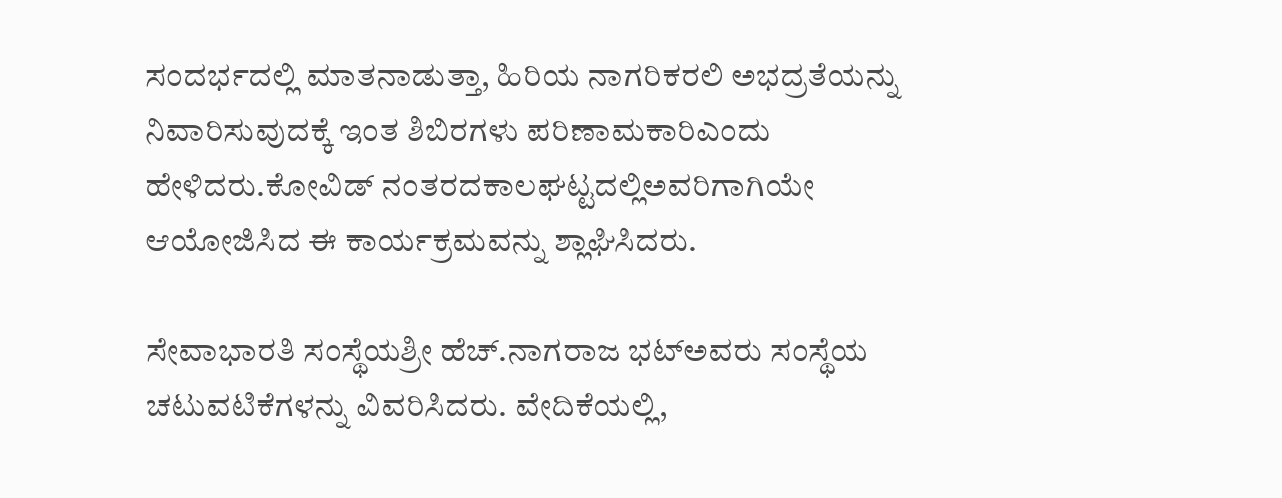ಸಂದರ್ಭದಲ್ಲಿ ಮಾತನಾಡುತ್ತಾ, ಹಿರಿಯ ನಾಗರಿಕರಲಿ ಅಭದ್ರತೆಯನ್ನು ನಿವಾರಿಸುವುದಕ್ಕೆ ಇಂತ ಶಿಬಿರಗಳು ಪರಿಣಾಮಕಾರಿಎಂದು ಹೇಳಿದರು.ಕೋವಿಡ್ ನಂತರದಕಾಲಘಟ್ಟದಲ್ಲಿಅವರಿಗಾಗಿಯೇ ಆಯೋಜಿಸಿದ ಈ ಕಾರ್ಯಕ್ರಮವನ್ನು ಶ್ಲಾಘಿಸಿದರು.

ಸೇವಾಭಾರತಿ ಸಂಸ್ಥೆಯಶ್ರೀ ಹೆಚ್.ನಾಗರಾಜ ಭಟ್‍ಅವರು ಸಂಸ್ಥೆಯ ಚಟುವಟಿಕೆಗಳನ್ನು ವಿವರಿಸಿದರು. ವೇದಿಕೆಯಲ್ಲಿ,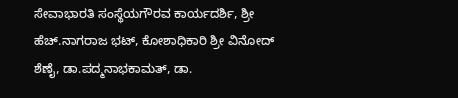ಸೇವಾಭಾರತಿ ಸಂಸ್ಥೆಯಗೌರವ ಕಾರ್ಯದರ್ಶಿ, ಶ್ರೀ ಹೆಚ್.ನಾಗರಾಜ ಭಟ್, ಕೋಶಾಧಿಕಾರಿ ಶ್ರೀ ವಿನೋದ್ ಶೆಣೈ, ಡಾ.ಪದ್ಮನಾಭಕಾಮತ್, ಡಾ.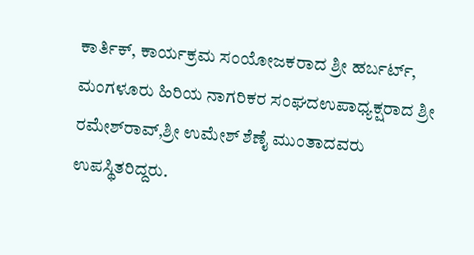ಕಾರ್ತಿಕ್, ಕಾರ್ಯಕ್ರಮ ಸಂಯೋಜಕರಾದ ಶ್ರೀ ಹರ್ಬರ್ಟ್, ಮಂಗಳೂರು ಹಿರಿಯ ನಾಗರಿಕರ ಸಂಘದಉಪಾಧ್ಯಕ್ಷರಾದ ಶ್ರೀ ರಮೇಶ್‍ರಾವ್,ಶ್ರೀ ಉಮೇಶ್ ಶೆಣೈ ಮುಂತಾದವರು ಉಪಸ್ಥಿತರಿದ್ದರು.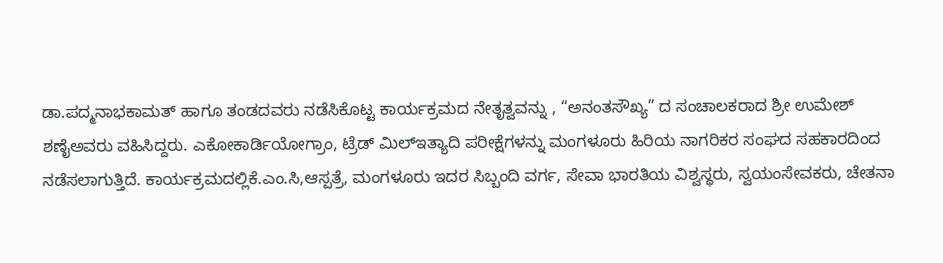ಡಾ.ಪದ್ಮನಾಭಕಾಮತ್ ಹಾಗೂ ತಂಡದವರು ನಡೆಸಿಕೊಟ್ಟ ಕಾರ್ಯಕ್ರಮದ ನೇತೃತ್ವವನ್ನು , “ಅನಂತಸೌಖ್ಯ” ದ ಸಂಚಾಲಕರಾದ ಶ್ರೀ ಉಮೇಶ್ ಶಣೈಅವರು ವಹಿಸಿದ್ದರು. ಎಕೋಕಾರ್ಡಿಯೋಗ್ರಾಂ, ಟ್ರೆಡ್ ಮಿಲ್‍ಇತ್ಯಾದಿ ಪರೀಕ್ಷೆಗಳನ್ನು ಮಂಗಳೂರು ಹಿರಿಯ ನಾಗರಿಕರ ಸಂಘದ ಸಹಕಾರದಿಂದ ನಡೆಸಲಾಗುತ್ತಿದೆ. ಕಾರ್ಯಕ್ರಮದಲ್ಲಿಕೆ.ಎಂ.ಸಿ,ಆಸ್ಪತ್ರೆ, ಮಂಗಳೂರು ಇದರ ಸಿಬ್ಬಂದಿ ವರ್ಗ, ಸೇವಾ ಭಾರತಿಯ ವಿಶ್ವಸ್ಥರು, ಸ್ವಯಂಸೇವಕರು, ಚೇತನಾ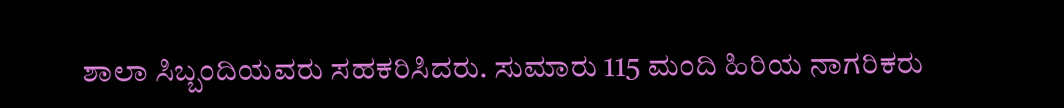ಶಾಲಾ ಸಿಬ್ಬಂದಿಯವರು ಸಹಕರಿಸಿದರು. ಸುಮಾರು 115 ಮಂದಿ ಹಿರಿಯ ನಾಗರಿಕರು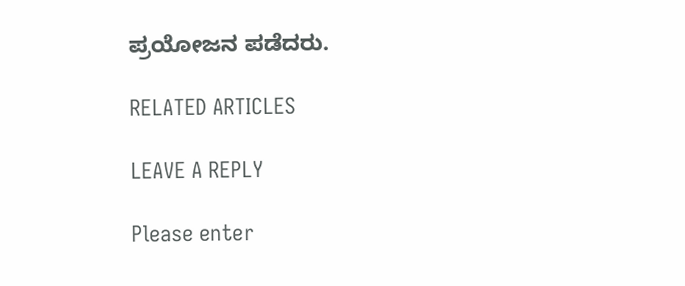ಪ್ರಯೋಜನ ಪಡೆದರು.

RELATED ARTICLES

LEAVE A REPLY

Please enter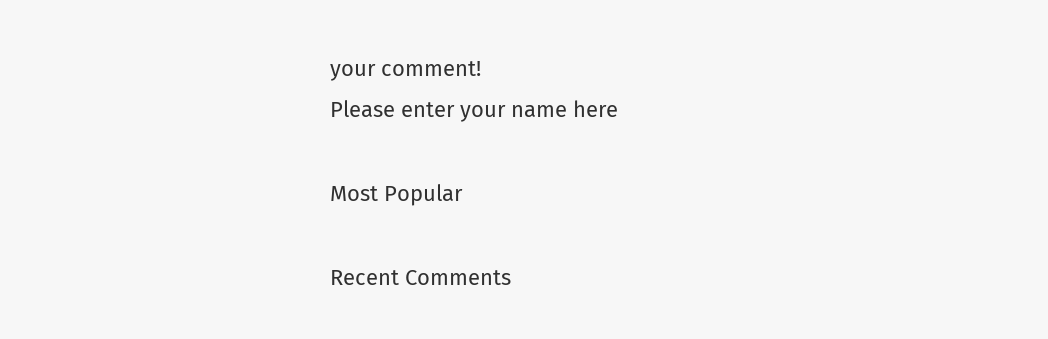your comment!
Please enter your name here

Most Popular

Recent Comments